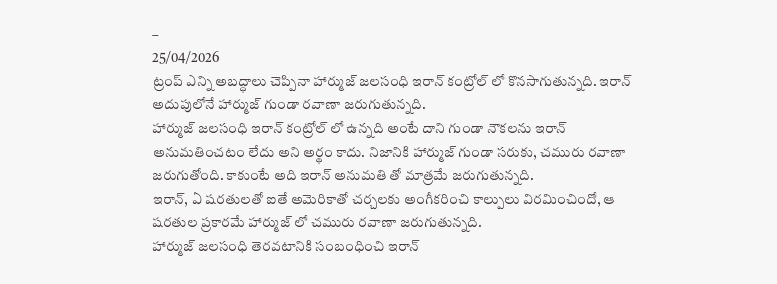–
25/04/2026
ట్రంప్ ఎన్ని అబద్ధాలు చెప్పినా హార్ముజ్ జలసంధి ఇరాన్ కంట్రోల్ లో కొనసాగుతున్నది. ఇరాన్ అదుపులోనే హార్ముజ్ గుండా రవాణా జరుగుతున్నది.
హార్ముజ్ జలసంధి ఇరాన్ కంట్రోల్ లో ఉన్నది అంటే దాని గుండా నౌకలను ఇరాన్ అనుమతించటం లేదు అని అర్థం కాదు. నిజానికి హార్ముజ్ గుండా సరుకు, చమురు రవాణా జరుగుతోంది. కాకుంటే అది ఇరాన్ అనుమతి తో మాత్రమే జరుగుతున్నది.
ఇరాన్, ఏ షరతులతో ఐతే అమెరికాతో చర్చలకు అంగీకరించి కాల్పులు విరమించిందో, ఆ షరతుల ప్రకారమే హార్ముజ్ లో చమురు రవాణా జరుగుతున్నది.
హార్ముజ్ జలసంధి తెరవటానికి సంబంధించి ఇరాన్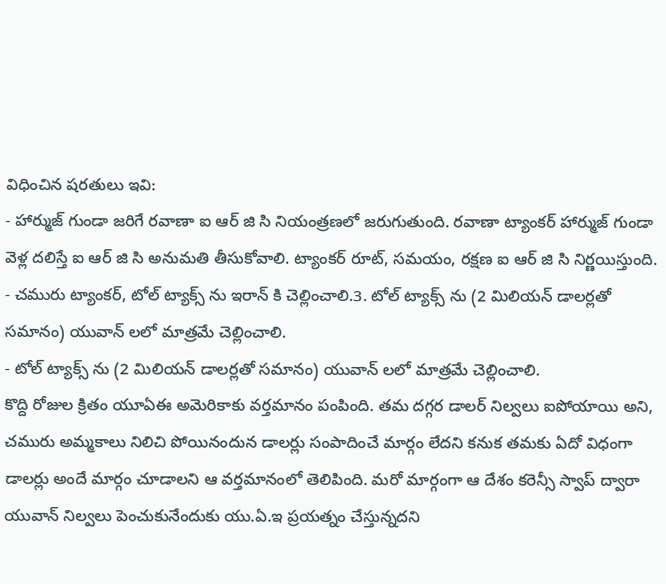విధించిన షరతులు ఇవి:
- హార్ముజ్ గుండా జరిగే రవాణా ఐ ఆర్ జి సి నియంత్రణలో జరుగుతుంది. రవాణా ట్యాంకర్ హార్ముజ్ గుండా వెళ్ల దలిస్తే ఐ ఆర్ జి సి అనుమతి తీసుకోవాలి. ట్యాంకర్ రూట్, సమయం, రక్షణ ఐ ఆర్ జి సి నిర్ణయిస్తుంది.
- చమురు ట్యాంకర్, టోల్ ట్యాక్స్ ను ఇరాన్ కి చెల్లించాలి.3. టోల్ ట్యాక్స్ ను (2 మిలియన్ డాలర్లతో సమానం) యువాన్ లలో మాత్రమే చెల్లించాలి.
- టోల్ ట్యాక్స్ ను (2 మిలియన్ డాలర్లతో సమానం) యువాన్ లలో మాత్రమే చెల్లించాలి.
కొద్ది రోజుల క్రితం యూఏఈ అమెరికాకు వర్తమానం పంపింది. తమ దగ్గర డాలర్ నిల్వలు ఐపోయాయి అని, చమురు అమ్మకాలు నిలిచి పోయినందున డాలర్లు సంపాదించే మార్గం లేదని కనుక తమకు ఏదో విధంగా డాలర్లు అందే మార్గం చూడాలని ఆ వర్తమానంలో తెలిపింది. మరో మార్గంగా ఆ దేశం కరెన్సీ స్వాప్ ద్వారా యువాన్ నిల్వలు పెంచుకునేందుకు యు.ఏ.ఇ ప్రయత్నం చేస్తున్నదని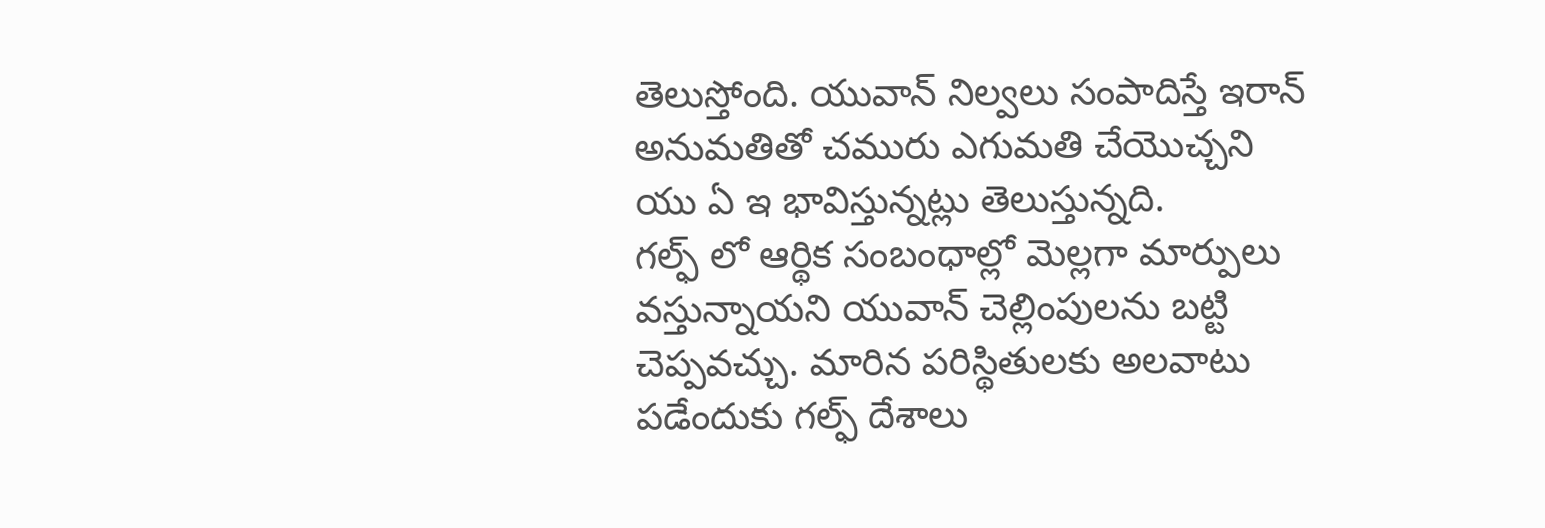తెలుస్తోంది. యువాన్ నిల్వలు సంపాదిస్తే ఇరాన్ అనుమతితో చమురు ఎగుమతి చేయొచ్చని యు ఏ ఇ భావిస్తున్నట్లు తెలుస్తున్నది.
గల్ఫ్ లో ఆర్థిక సంబంధాల్లో మెల్లగా మార్పులు వస్తున్నాయని యువాన్ చెల్లింపులను బట్టి చెప్పవచ్చు. మారిన పరిస్థితులకు అలవాటు పడేందుకు గల్ఫ్ దేశాలు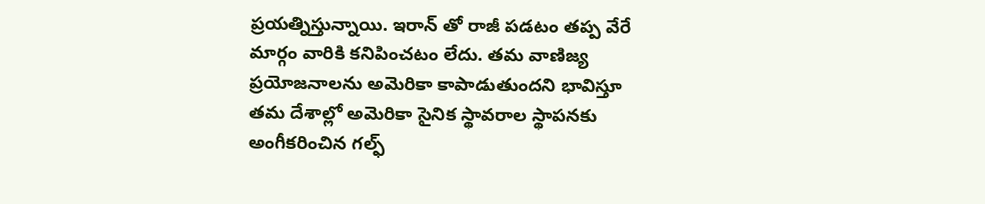ప్రయత్నిస్తున్నాయి. ఇరాన్ తో రాజీ పడటం తప్ప వేరే మార్గం వారికి కనిపించటం లేదు. తమ వాణిజ్య ప్రయోజనాలను అమెరికా కాపాడుతుందని భావిస్తూ తమ దేశాల్లో అమెరికా సైనిక స్థావరాల స్థాపనకు అంగీకరించిన గల్ఫ్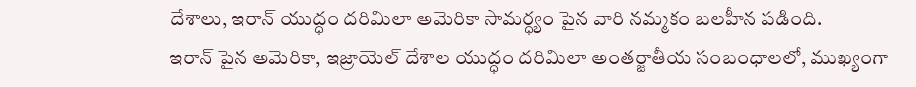దేశాలు, ఇరాన్ యుద్ధం దరిమిలా అమెరికా సామర్ధ్యం పైన వారి నమ్మకం బలహీన పడింది.
ఇరాన్ పైన అమెరికా, ఇజ్రాయెల్ దేశాల యుద్ధం దరిమిలా అంతర్జాతీయ సంబంధాలలో, ముఖ్యంగా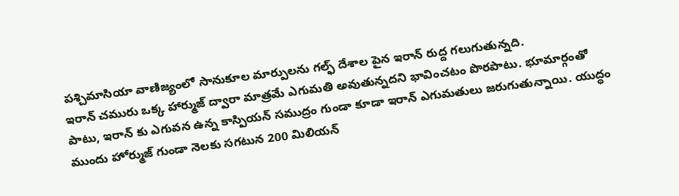పశ్చిమాసియా వాణిజ్యంలో సానుకూల మార్పులను గల్ఫ్ దేశాల పైన ఇరాన్ రుద్ద గలుగుతున్నది.
ఇరాన్ చమురు ఒక్క హార్ముజ్ ద్వారా మాత్రమే ఎగుమతి అవుతున్నదని భావించటం పొరపాటు. భూమార్గంతో పాటు, ఇరాన్ కు ఎగువన ఉన్న కాస్పియన్ సముద్రం గుండా కూడా ఇరాన్ ఎగుమతులు జరుగుతున్నాయి. యుద్ధం ముందు హోర్ముజ్ గుండా నెలకు సగటున 200 మిలియన్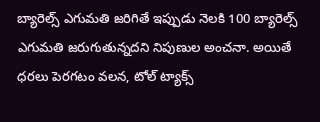బ్యారెల్స్ ఎగుమతి జరిగితే ఇప్పుడు నెలకి 100 బ్యారెల్స్ ఎగుమతి జరుగుతున్నదని నిపుణుల అంచనా. అయితే ధరలు పెరగటం వలన, టోల్ ట్యాక్స్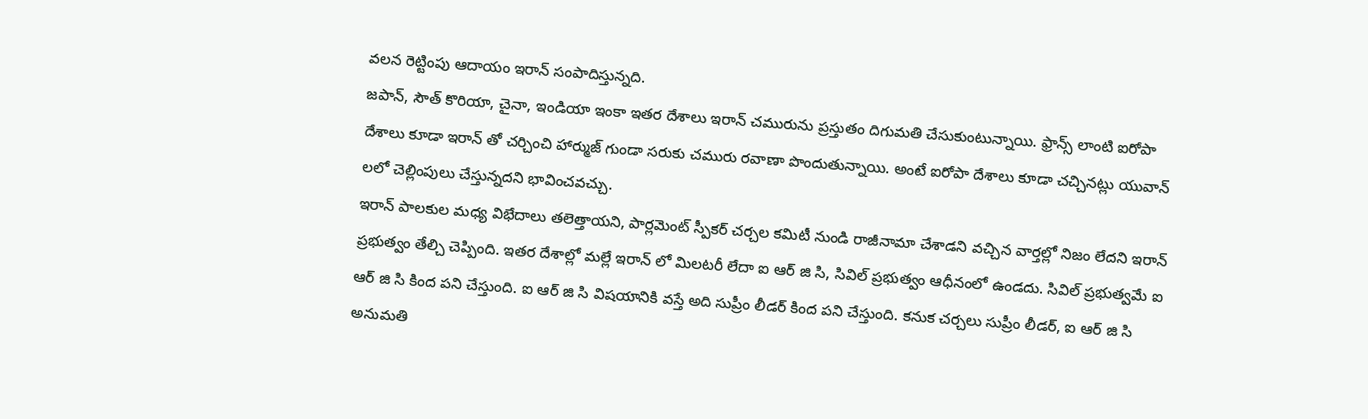వలన రెట్టింపు ఆదాయం ఇరాన్ సంపాదిస్తున్నది.
జపాన్, సౌత్ కొరియా, చైనా, ఇండియా ఇంకా ఇతర దేశాలు ఇరాన్ చమురును ప్రస్తుతం దిగుమతి చేసుకుంటున్నాయి. ఫ్రాన్స్ లాంటి ఐరోపా దేశాలు కూడా ఇరాన్ తో చర్చించి హార్ముజ్ గుండా సరుకు చమురు రవాణా పొందుతున్నాయి. అంటే ఐరోపా దేశాలు కూడా చచ్చినట్లు యువాన్ లలో చెల్లింపులు చేస్తున్నదని భావించవచ్చు.
ఇరాన్ పాలకుల మధ్య విభేదాలు తలెత్తాయని, పార్లమెంట్ స్పీకర్ చర్చల కమిటీ నుండి రాజీనామా చేశాడని వచ్చిన వార్తల్లో నిజం లేదని ఇరాన్ ప్రభుత్వం తేల్చి చెప్పింది. ఇతర దేశాల్లో మల్లే ఇరాన్ లో మిలటరీ లేదా ఐ ఆర్ జి సి, సివిల్ ప్రభుత్వం ఆధీనంలో ఉండదు. సివిల్ ప్రభుత్వమే ఐ ఆర్ జి సి కింద పని చేస్తుంది. ఐ ఆర్ జి సి విషయానికి వస్తే అది సుప్రీం లీడర్ కింద పని చేస్తుంది. కనుక చర్చలు సుప్రీం లీడర్, ఐ ఆర్ జి సి అనుమతి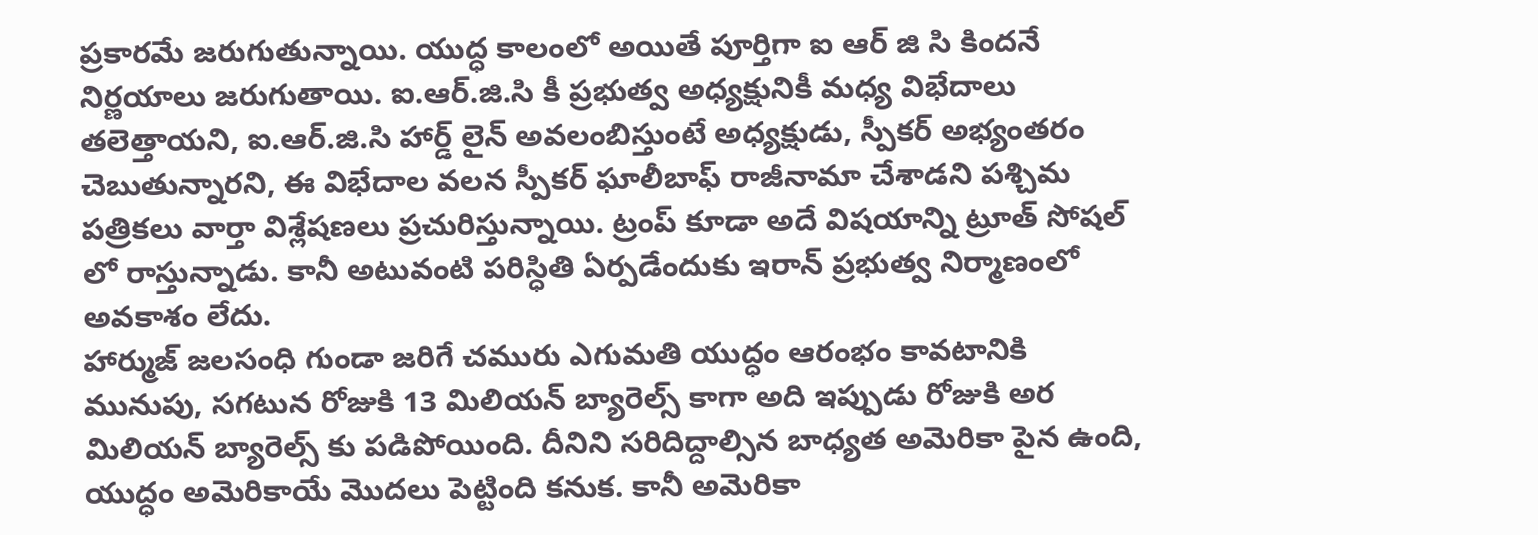ప్రకారమే జరుగుతున్నాయి. యుద్ధ కాలంలో అయితే పూర్తిగా ఐ ఆర్ జి సి కిందనే నిర్ణయాలు జరుగుతాయి. ఐ.ఆర్.జి.సి కీ ప్రభుత్వ అధ్యక్షునికీ మధ్య విభేదాలు తలెత్తాయని, ఐ.ఆర్.జి.సి హార్డ్ లైన్ అవలంబిస్తుంటే అధ్యక్షుడు, స్పీకర్ అభ్యంతరం చెబుతున్నారని, ఈ విభేదాల వలన స్పీకర్ ఘాలీబాఫ్ రాజీనామా చేశాడని పశ్చిమ పత్రికలు వార్తా విశ్లేషణలు ప్రచురిస్తున్నాయి. ట్రంప్ కూడా అదే విషయాన్ని ట్రూత్ సోషల్ లో రాస్తున్నాడు. కానీ అటువంటి పరిస్ధితి ఏర్పడేందుకు ఇరాన్ ప్రభుత్వ నిర్మాణంలో అవకాశం లేదు.
హార్ముజ్ జలసంధి గుండా జరిగే చమురు ఎగుమతి యుద్ధం ఆరంభం కావటానికి మునుపు, సగటున రోజుకి 13 మిలియన్ బ్యారెల్స్ కాగా అది ఇప్పుడు రోజుకి అర మిలియన్ బ్యారెల్స్ కు పడిపోయింది. దీనిని సరిదిద్దాల్సిన బాధ్యత అమెరికా పైన ఉంది, యుద్ధం అమెరికాయే మొదలు పెట్టింది కనుక. కానీ అమెరికా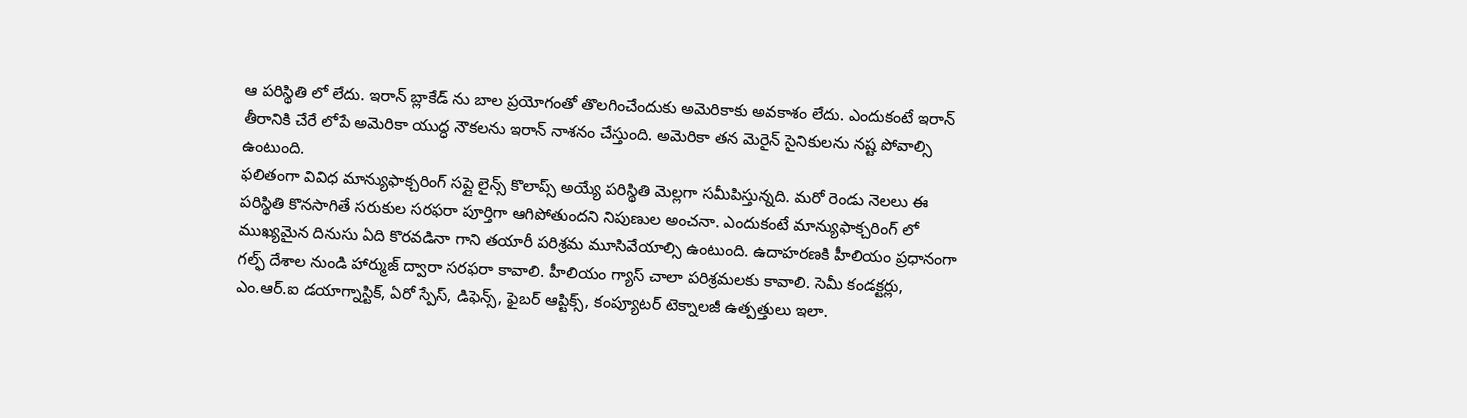ఆ పరిస్థితి లో లేదు. ఇరాన్ బ్లాకేడ్ ను బాల ప్రయోగంతో తొలగించేందుకు అమెరికాకు అవకాశం లేదు. ఎందుకంటే ఇరాన్ తీరానికి చేరే లోపే అమెరికా యుద్ధ నౌకలను ఇరాన్ నాశనం చేస్తుంది. అమెరికా తన మెరైన్ సైనికులను నష్ట పోవాల్సి ఉంటుంది.
ఫలితంగా వివిధ మాన్యుఫాక్చరింగ్ సప్లై లైన్స్ కొలాప్స్ అయ్యే పరిస్థితి మెల్లగా సమీపిస్తున్నది. మరో రెండు నెలలు ఈ పరిస్థితి కొనసాగితే సరుకుల సరఫరా పూర్తిగా ఆగిపోతుందని నిపుణుల అంచనా. ఎందుకంటే మాన్యుఫాక్చరింగ్ లో ముఖ్యమైన దినుసు ఏది కొరవడినా గాని తయారీ పరిశ్రమ మూసివేయాల్సి ఉంటుంది. ఉదాహరణకి హీలియం ప్రధానంగా గల్ఫ్ దేశాల నుండి హార్ముజ్ ద్వారా సరఫరా కావాలి. హీలియం గ్యాస్ చాలా పరిశ్రమలకు కావాలి. సెమీ కండక్టర్లు, ఎం.ఆర్.ఐ డయాగ్నాస్టిక్, ఏరో స్పేస్, డిఫెన్స్, ఫైబర్ ఆప్టిక్స్, కంప్యూటర్ టెక్నాలజీ ఉత్పత్తులు ఇలా.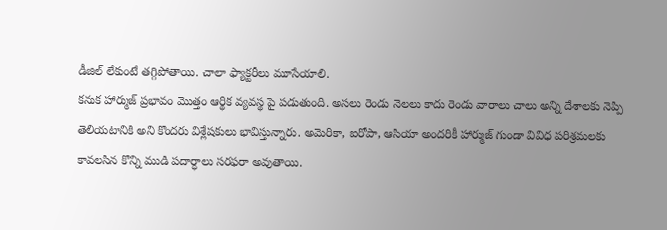డీజిల్ లేకుంటే తగ్గిపోతాయి. చాలా ఫ్యాక్టరీలు మూసేయాలి.
కనుక హార్ముజ్ ప్రభావం మొత్తం ఆర్థిక వ్యవస్థ పై పడుతుంది. అసలు రెండు నెలలు కాదు రెండు వారాలు చాలు అన్ని దేశాలకు నెప్పి తెలియటానికి అని కొందరు విశ్లేషకులు భావిస్తున్నారు. అమెరికా, ఐరోపా, ఆసియా అందరికీ హార్ముజ్ గుండా వివిధ పరిశ్రమలకు కావలసిన కొన్ని ముడి పదార్ధాలు సరఫరా అవుతాయి.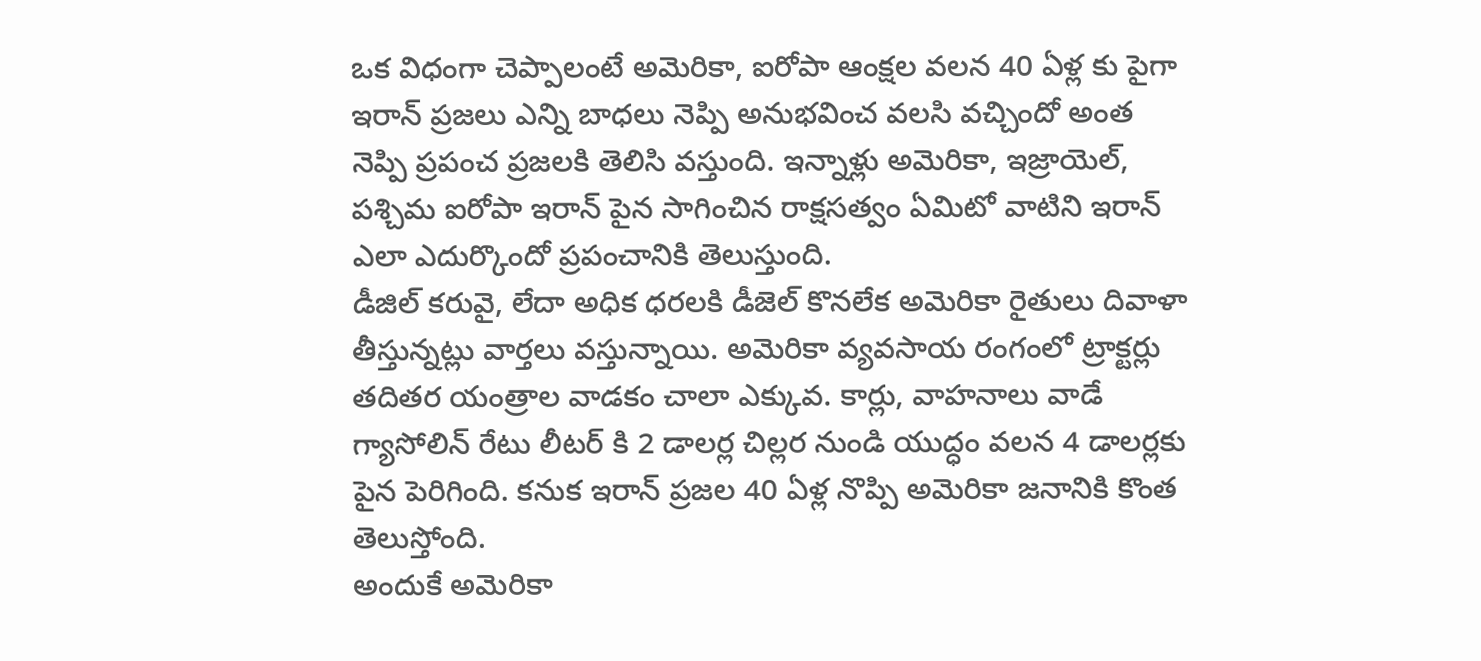ఒక విధంగా చెప్పాలంటే అమెరికా, ఐరోపా ఆంక్షల వలన 40 ఏళ్ల కు పైగా ఇరాన్ ప్రజలు ఎన్ని బాధలు నెప్పి అనుభవించ వలసి వచ్చిందో అంత నెప్పి ప్రపంచ ప్రజలకి తెలిసి వస్తుంది. ఇన్నాళ్లు అమెరికా, ఇజ్రాయెల్, పశ్చిమ ఐరోపా ఇరాన్ పైన సాగించిన రాక్షసత్వం ఏమిటో వాటిని ఇరాన్ ఎలా ఎదుర్కొందో ప్రపంచానికి తెలుస్తుంది.
డీజిల్ కరువై, లేదా అధిక ధరలకి డీజెల్ కొనలేక అమెరికా రైతులు దివాళా తీస్తున్నట్లు వార్తలు వస్తున్నాయి. అమెరికా వ్యవసాయ రంగంలో ట్రాక్టర్లు తదితర యంత్రాల వాడకం చాలా ఎక్కువ. కార్లు, వాహనాలు వాడే గ్యాసోలిన్ రేటు లీటర్ కి 2 డాలర్ల చిల్లర నుండి యుద్ధం వలన 4 డాలర్లకు పైన పెరిగింది. కనుక ఇరాన్ ప్రజల 40 ఏళ్ల నొప్పి అమెరికా జనానికి కొంత తెలుస్తోంది.
అందుకే అమెరికా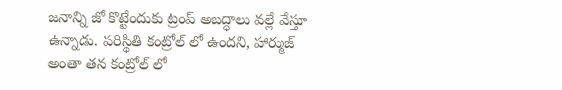జనాన్ని జో కొట్టేందుకు ట్రంప్ అబద్ధాలు వల్లే వేస్తూ ఉన్నాడు. పరిస్థితి కంట్రోల్ లో ఉందని, హార్ముజ్ అంతా తన కంట్రోల్ లో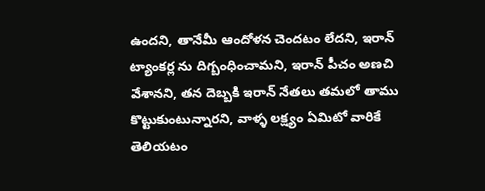ఉందని, తానేమీ ఆందోళన చెందటం లేదని, ఇరాన్ ట్యాంకర్ల ను దిగ్బంధించామని, ఇరాన్ పీచం అణచి వేశానని, తన దెబ్బకి ఇరాన్ నేతలు తమలో తాము కొట్టుకుంటున్నారని, వాళ్ళ లక్ష్యం ఏమిటో వారికే తెలియటం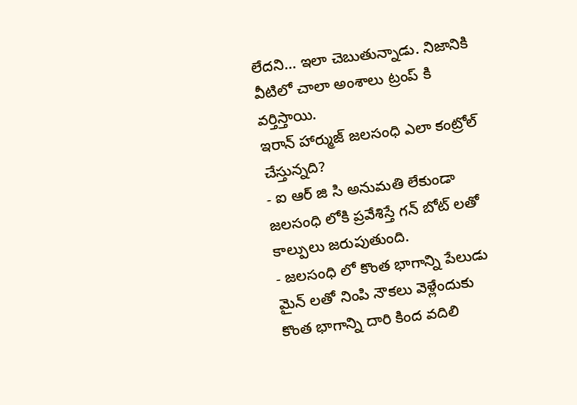లేదని… ఇలా చెబుతున్నాడు. నిజానికి వీటిలో చాలా అంశాలు ట్రంప్ కి వర్తిస్తాయి.
ఇరాన్ హార్ముజ్ జలసంధి ఎలా కంట్రోల్ చేస్తున్నది?
- ఐ ఆర్ జి సి అనుమతి లేకుండా జలసంధి లోకి ప్రవేశిస్తే గన్ బోట్ లతో కాల్పులు జరుపుతుంది.
- జలసంధి లో కొంత భాగాన్ని పేలుడు మైన్ లతో నింపి నౌకలు వెళ్లేందుకు కొంత భాగాన్ని దారి కింద వదిలి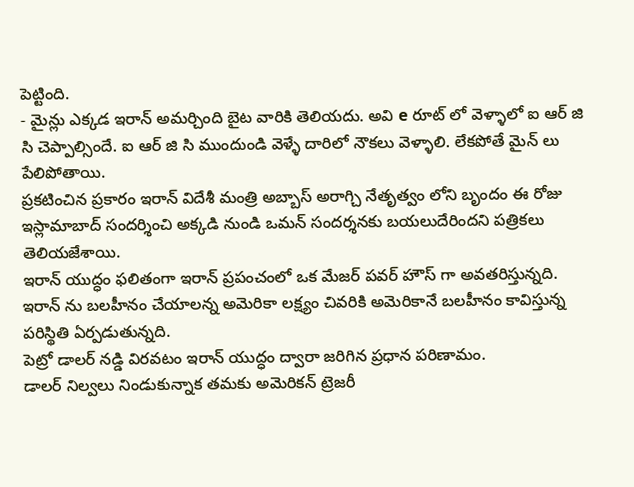పెట్టింది.
- మైన్లు ఎక్కడ ఇరాన్ అమర్చింది బైట వారికి తెలియదు. అవి e రూట్ లో వెళ్ళాలో ఐ ఆర్ జి సి చెప్పాల్సిందే. ఐ ఆర్ జి సి ముందుండి వెళ్ళే దారిలో నౌకలు వెళ్ళాలి. లేకపోతే మైన్ లు పేలిపోతాయి.
ప్రకటించిన ప్రకారం ఇరాన్ విదేశీ మంత్రి అబ్బాస్ అరాగ్చి నేతృత్వం లోని బృందం ఈ రోజు ఇస్లామాబాద్ సందర్శించి అక్కడి నుండి ఒమన్ సందర్శనకు బయలుదేరిందని పత్రికలు తెలియజేశాయి.
ఇరాన్ యుద్ధం ఫలితంగా ఇరాన్ ప్రపంచంలో ఒక మేజర్ పవర్ హౌస్ గా అవతరిస్తున్నది. ఇరాన్ ను బలహీనం చేయాలన్న అమెరికా లక్ష్యం చివరికి అమెరికానే బలహీనం కావిస్తున్న పరిస్థితి ఏర్పడుతున్నది.
పెట్రో డాలర్ నడ్డి విరవటం ఇరాన్ యుద్ధం ద్వారా జరిగిన ప్రధాన పరిణామం.
డాలర్ నిల్వలు నిండుకున్నాక తమకు అమెరికన్ ట్రెజరీ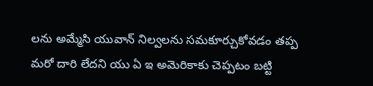లను అమ్మేసి యువాన్ నిల్వలను సమకూర్చుకోవడం తప్ప మరో దారి లేదని యు ఏ ఇ అమెరికాకు చెప్పటం బట్టి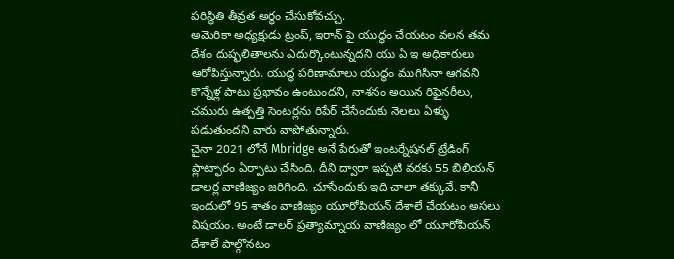పరిస్థితి తీవ్రత అర్ధం చేసుకోవచ్చు.
అమెరికా అధ్యక్షుడు ట్రంప్, ఇరాన్ పై యుద్ధం చేయటం వలన తమ దేశం దుష్ఫలితాలను ఎదుర్కొంటున్నదని యు ఏ ఇ అధికారులు ఆరోపిస్తున్నారు. యుద్ధ పరిణామాలు యుద్ధం ముగిసినా ఆగవని కొన్నేళ్ల పాటు ప్రభావం ఉంటుందని, నాశనం అయిన రిఫైనరీలు, చమురు ఉత్పత్తి సెంటర్లను రిపేర్ చేసేందుకు నెలలు ఏళ్ళు పడుతుందని వారు వాపోతున్నారు.
చైనా 2021 లోనే Mbridge అనే పేరుతో ఇంటర్నేషనల్ ట్రేడింగ్ ప్లాట్ఫారం ఏర్పాటు చేసింది. దీని ద్వారా ఇప్పటి వరకు 55 బిలియన్ డాలర్ల వాణిజ్యం జరిగింది. చూసేందుకు ఇది చాలా తక్కువే. కానీ ఇందులో 95 శాతం వాణిజ్యం యూరోపియన్ దేశాలే చేయటం అసలు విషయం. అంటే డాలర్ ప్రత్యామ్నాయ వాణిజ్యం లో యూరోపియన్ దేశాలే పాల్గొనటం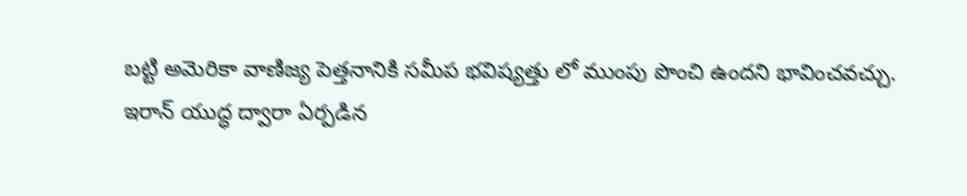బట్టి అమెరికా వాణిజ్య పెత్తనానికి సమీప భవిష్యత్తు లో ముంపు పొంచి ఉందని భావించవచ్చు.
ఇరాన్ యుద్ధ ద్వారా ఏర్పడిన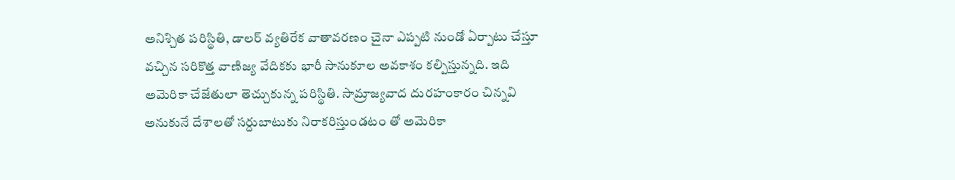అనిశ్చిత పరిస్థితి, డాలర్ వ్యతిరేక వాతావరణం చైనా ఎప్పటి నుండో ఏర్పాటు చేస్తూ వచ్చిన సరికొత్త వాణిజ్య వేదికకు భారీ సానుకూల అవకాశం కల్పిస్తున్నది. ఇది అమెరికా చేజేతులా తెచ్చుకున్న పరిస్థితి. సామ్రాజ్యవాద దురహంకారం చిన్నవి అనుకునే దేశాలతో సర్దుబాటుకు నిరాకరిస్తుండటం తో అమెరికా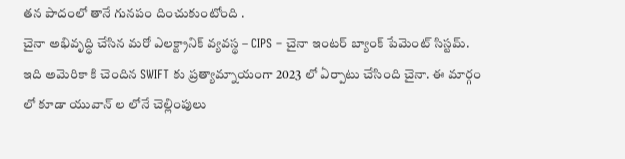తన పాదంలో తానే గునపం దించుకుంటోంది .
చైనా అభివృద్ధి చేసిన మరో ఎలక్ట్రానిక్ వ్యవస్థ – CIPS – చైనా ఇంటర్ బ్యాంక్ పేమెంట్ సిస్టమ్. ఇది అమెరికా కి చెందిన SWIFT కు ప్రత్యామ్నాయంగా 2023 లో ఏర్పాటు చేసింది చైనా. ఈ మార్గం లో కూడా యువాన్ ల లోనే చెల్లింపులు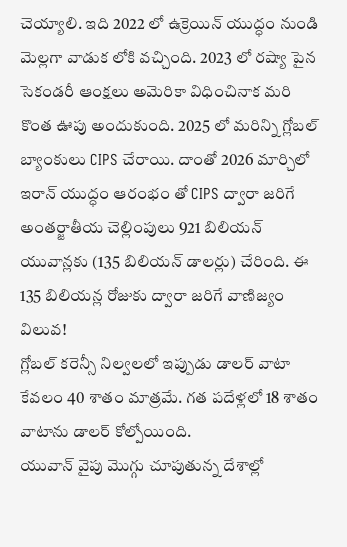చెయ్యాలి. ఇది 2022 లో ఉక్రెయిన్ యుద్ధం నుండి మెల్లగా వాడుక లోకి వచ్చింది. 2023 లో రష్యా పైన సెకండరీ ఆంక్షలు అమెరికా విధించినాక మరి కొంత ఊపు అందుకుంది. 2025 లో మరిన్ని గ్లోబల్ బ్యాంకులు CIPS చేరాయి. దాంతో 2026 మార్చిలో ఇరాన్ యుద్ధం ఆరంభం తో CIPS ద్వారా జరిగే అంతర్జాతీయ చెల్లింపులు 921 బిలియన్ యువాన్లకు (135 బిలియన్ డాలర్లు) చేరింది. ఈ 135 బిలియన్ల రోజుకు ద్వారా జరిగే వాణిజ్యం విలువ!
గ్లోబల్ కరెన్సీ నిల్వలలో ఇప్పుడు డాలర్ వాటా కేవలం 40 శాతం మాత్రమే. గత పదేళ్లలో 18 శాతం వాటాను డాలర్ కోల్పోయింది.
యువాన్ వైపు మొగ్గు చూపుతున్న దేశాల్లో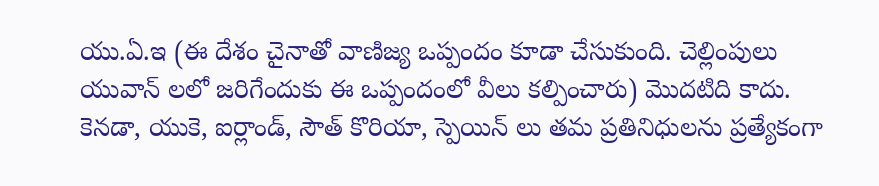యు.ఏ.ఇ (ఈ దేశం చైనాతో వాణిజ్య ఒప్పందం కూడా చేసుకుంది. చెల్లింపులు యువాన్ లలో జరిగేందుకు ఈ ఒప్పందంలో వీలు కల్పించారు) మొదటిది కాదు. కెనడా, యుకె, ఐర్లాండ్, సౌత్ కొరియా, స్పెయిన్ లు తమ ప్రతినిధులను ప్రత్యేకంగా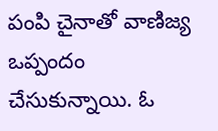పంపి చైనాతో వాణిజ్య ఒప్పందం చేసుకున్నాయి. ఓ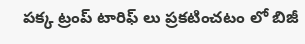పక్క ట్రంప్ టారిఫ్ లు ప్రకటించటం లో బిజీ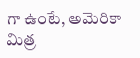గా ఉంటే, అమెరికా మిత్ర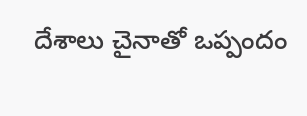దేశాలు చైనాతో ఒప్పందం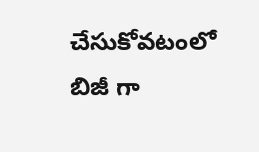చేసుకోవటంలో బిజీ గా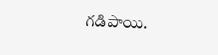గడిపాయి.